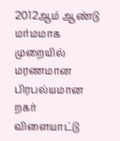2012ஆம் ஆண்டு மர்மமாக முறையில் மரணமான பிரபல்யமான றகர் விளையாட்டு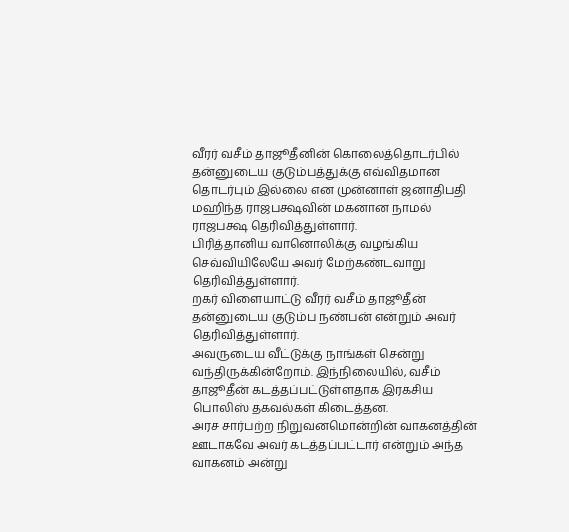வீரர் வசீம் தாஜூதீனின் கொலைத்தொடர்பில் தன்னுடைய குடும்பத்துக்கு எவ்விதமான தொடர்பும் இல்லை என முன்னாள் ஜனாதிபதி மஹிந்த ராஜபக்ஷவின் மகனான நாமல் ராஜபக்ஷ தெரிவித்துள்ளார்.
பிரித்தானிய வானொலிக்கு வழங்கிய செவ்வியிலேயே அவர் மேற்கண்டவாறு தெரிவித்துள்ளார்.
றகர் விளையாட்டு வீரர் வசீம் தாஜூதீன் தன்னுடைய குடும்ப நண்பன் என்றும் அவர் தெரிவித்துள்ளார்.
அவருடைய வீட்டுக்கு நாங்கள் சென்று வந்திருக்கின்றோம். இந்நிலையில், வசீம் தாஜூதீன் கடத்தப்பட்டுள்ளதாக இரகசிய பொலிஸ் தகவல்கள் கிடைத்தன.
அரச சார்பற்ற நிறுவனமொன்றின் வாகனத்தின் ஊடாகவே அவர் கடத்தப்பட்டார் என்றும் அந்த வாகனம் அன்று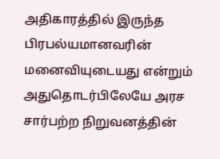அதிகாரத்தில் இருந்த பிரபல்யமானவரின் மனைவியுடையது என்றும் அதுதொடர்பிலேயே அரச சார்பற்ற நிறுவனத்தின்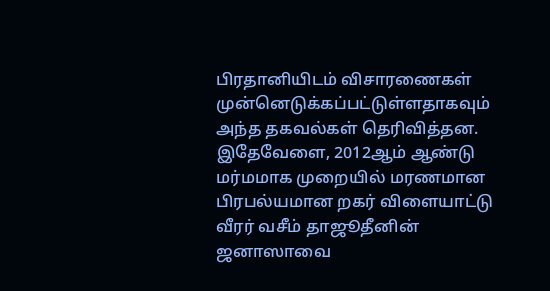பிரதானியிடம் விசாரணைகள் முன்னெடுக்கப்பட்டுள்ளதாகவும் அந்த தகவல்கள் தெரிவித்தன.
இதேவேளை, 2012ஆம் ஆண்டு மர்மமாக முறையில் மரணமான பிரபல்யமான றகர் விளையாட்டு வீரர் வசீம் தாஜூதீனின் ஜனாஸாவை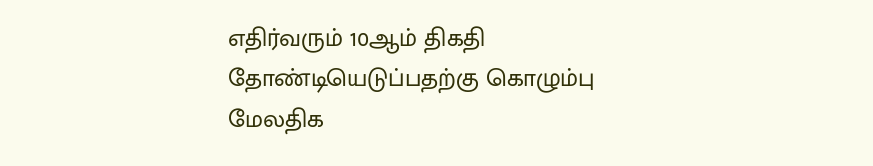எதிர்வரும் 10ஆம் திகதி தோண்டியெடுப்பதற்கு கொழும்பு மேலதிக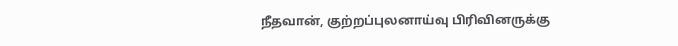நீதவான், குற்றப்புலனாய்வு பிரிவினருக்கு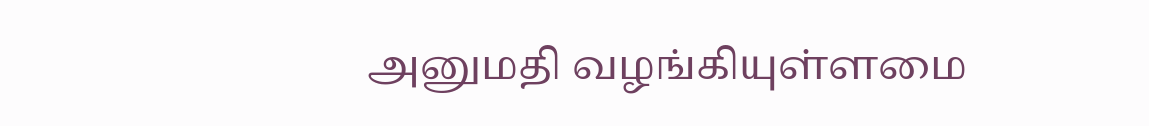அனுமதி வழங்கியுள்ளமை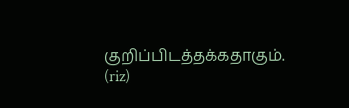குறிப்பிடத்தக்கதாகும்.
(riz)